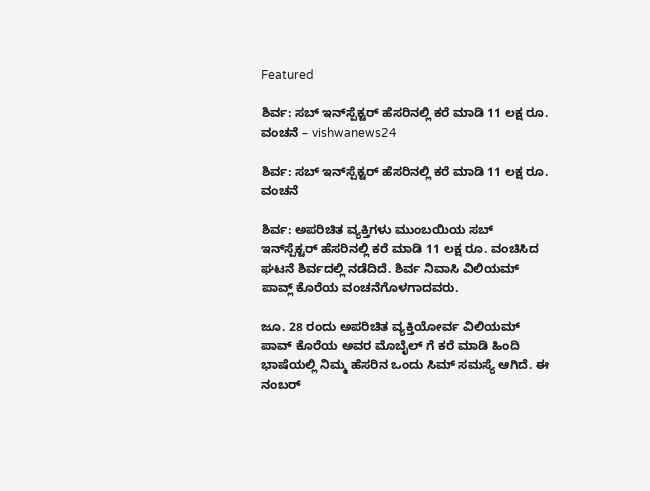Featured

ಶಿರ್ವ: ಸಬ್ ಇನ್‌ಸ್ಪೆಕ್ಟರ್ ಹೆಸರಿನಲ್ಲಿ ಕರೆ ಮಾಡಿ 11 ಲಕ್ಷ ರೂ. ವಂಚನೆ – vishwanews24

ಶಿರ್ವ: ಸಬ್ ಇನ್‌ಸ್ಪೆಕ್ಟರ್ ಹೆಸರಿನಲ್ಲಿ ಕರೆ ಮಾಡಿ 11 ಲಕ್ಷ ರೂ. ವಂಚನೆ

ಶಿರ್ವ: ಅಪರಿಚಿತ ವ್ಯಕ್ತಿಗಳು ಮುಂಬಯಿಯ ಸಬ್ ಇನ್‌ಸ್ಪೆಕ್ಟರ್ ಹೆಸರಿನಲ್ಲಿ ಕರೆ ಮಾಡಿ 11 ಲಕ್ಷ ರೂ. ವಂಚಿಸಿದ ಘಟನೆ ಶಿರ್ವದಲ್ಲಿ ನಡೆದಿದೆ. ಶಿರ್ವ ನಿವಾಸಿ ವಿಲಿಯಮ್ ಪಾವ್ಲ್ ಕೊರೆಯ ವಂಚನೆಗೊಳಗಾದವರು.

ಜೂ. 28 ರಂದು ಅಪರಿಚಿತ ವ್ಯಕ್ತಿಯೋರ್ವ ವಿಲಿಯಮ್ ಪಾವ್ ಕೊರೆಯ ಅವರ ಮೊಬೈಲ್ ಗೆ ಕರೆ ಮಾಡಿ ಹಿಂದಿ ಭಾಷೆಯಲ್ಲಿ ನಿಮ್ಮ ಹೆಸರಿನ ಒಂದು ಸಿಮ್ ಸಮಸ್ಯೆ ಆಗಿದೆ. ಈ ನಂಬರ್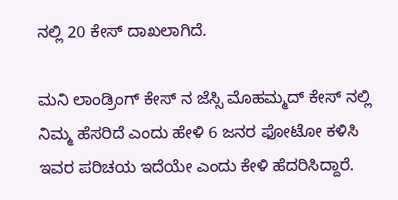ನಲ್ಲಿ 20 ಕೇಸ್ ದಾಖಲಾಗಿದೆ.

ಮನಿ ಲಾಂಡ್ರಿಂಗ್ ಕೇಸ್ ನ ಜೆಸ್ಸಿ ಮೊಹಮ್ಮದ್ ಕೇಸ್ ನಲ್ಲಿ ನಿಮ್ಮ ಹೆಸರಿದೆ ಎಂದು ಹೇಳಿ 6 ಜನರ ಫೋಟೋ ಕಳಿಸಿ ಇವರ ಪರಿಚಯ ಇದೆಯೇ ಎಂದು ಕೇಳಿ ಹೆದರಿಸಿದ್ದಾರೆ.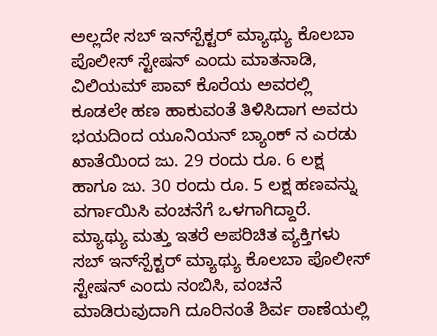ಅಲ್ಲದೇ ಸಬ್ ಇನ್‌ಸ್ಪೆಕ್ಟರ್‌ ಮ್ಯಾಥ್ಯು ಕೊಲಬಾ ಪೊಲೀಸ್ ಸ್ಟೇಷನ್ ಎಂದು ಮಾತನಾಡಿ, ವಿಲಿಯಮ್ ಪಾವ್ ಕೊರೆಯ ಅವರಲ್ಲಿ ಕೂಡಲೇ ಹಣ ಹಾಕುವಂತೆ ತಿಳಿಸಿದಾಗ ಅವರು ಭಯದಿಂದ ಯೂನಿಯನ್ ಬ್ಯಾಂಕ್ ನ ಎರಡು ಖಾತೆಯಿಂದ ಜು. 29 ರಂದು ರೂ. 6 ಲಕ್ಷ ಹಾಗೂ ಜು. 30 ರಂದು ರೂ. 5 ಲಕ್ಷ ಹಣವನ್ನು ವರ್ಗಾಯಿಸಿ ವಂಚನೆಗೆ ಒಳಗಾಗಿದ್ದಾರೆ. ಮ್ಯಾಥ್ಯು ಮತ್ತು ಇತರೆ ಅಪರಿಚಿತ ವ್ಯಕ್ತಿಗಳು ಸಬ್ ಇನ್‌ಸ್ಪೆಕ್ಟರ್ ಮ್ಯಾಥ್ಯು ಕೊಲಬಾ ಪೊಲೀಸ್ ಸ್ಟೇಷನ್ ಎಂದು ನಂಬಿಸಿ, ವಂಚನೆ ಮಾಡಿರುವುದಾಗಿ ದೂರಿನಂತೆ ಶಿರ್ವ ಠಾಣೆಯಲ್ಲಿ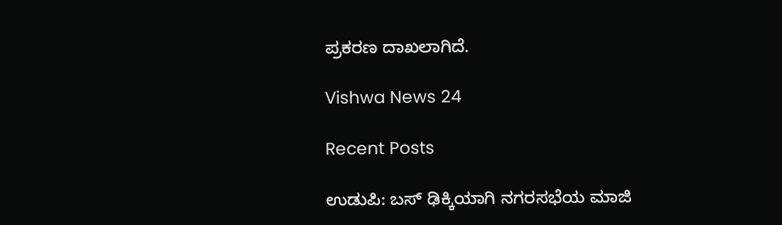ಪ್ರಕರಣ ದಾಖಲಾಗಿದೆ.

Vishwa News 24

Recent Posts

ಉಡುಪಿ: ಬಸ್‌ ಢಿಕ್ಕಿಯಾಗಿ ನಗರಸಭೆಯ ಮಾಜಿ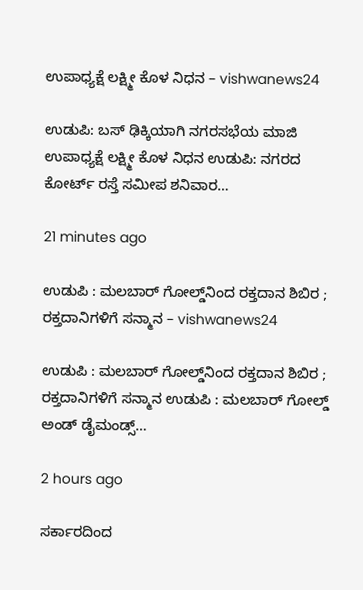ಉಪಾಧ್ಯಕ್ಷೆ ಲಕ್ಷ್ಮೀ ಕೊಳ ನಿಧನ – vishwanews24

ಉಡುಪಿ: ಬಸ್‌ ಢಿಕ್ಕಿಯಾಗಿ ನಗರಸಭೆಯ ಮಾಜಿ ಉಪಾಧ್ಯಕ್ಷೆ ಲಕ್ಷ್ಮೀ ಕೊಳ ನಿಧನ ಉಡುಪಿ: ನಗರದ ಕೋರ್ಟ್ ರಸ್ತೆ ಸಮೀಪ ಶನಿವಾರ…

21 minutes ago

ಉಡುಪಿ : ಮಲಬಾರ್ ಗೋಲ್ಡ್‌ನಿಂದ ರಕ್ತದಾನ ಶಿಬಿರ ; ರಕ್ತದಾನಿಗಳಿಗೆ ಸನ್ಮಾನ – vishwanews24

ಉಡುಪಿ : ಮಲಬಾರ್ ಗೋಲ್ಡ್‌ನಿಂದ ರಕ್ತದಾನ ಶಿಬಿರ ; ರಕ್ತದಾನಿಗಳಿಗೆ ಸನ್ಮಾನ ಉಡುಪಿ : ಮಲಬಾರ್ ಗೋಲ್ಡ್ ಅಂಡ್ ಡೈಮಂಡ್ಸ್…

2 hours ago

ಸರ್ಕಾರದಿಂದ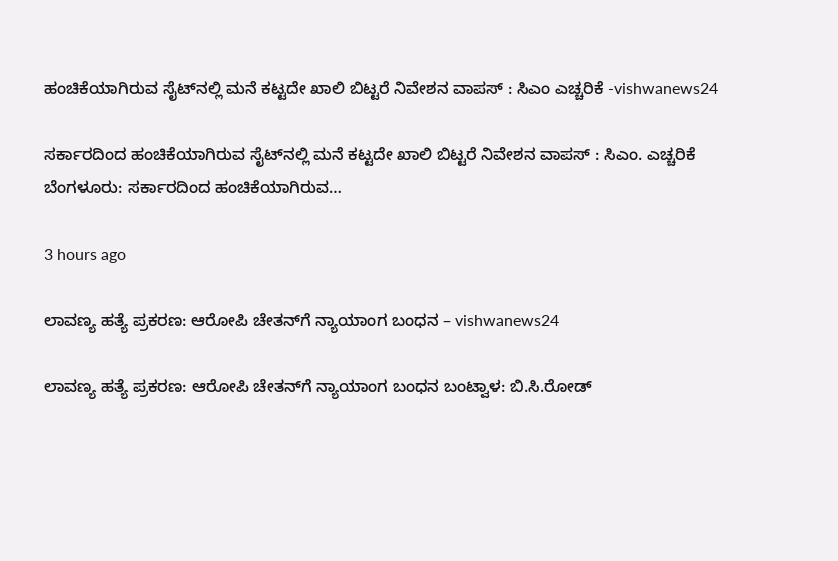ಹಂಚಿಕೆಯಾಗಿರುವ ಸೈಟ್‌ನಲ್ಲಿ ಮನೆ ಕಟ್ಟದೇ ಖಾಲಿ ಬಿಟ್ಟರೆ ನಿವೇಶನ ವಾಪಸ್ : ಸಿಎಂ ಎಚ್ಚರಿಕೆ -vishwanews24

ಸರ್ಕಾರದಿಂದ ಹಂಚಿಕೆಯಾಗಿರುವ ಸೈಟ್‌ನಲ್ಲಿ ಮನೆ ಕಟ್ಟದೇ ಖಾಲಿ ಬಿಟ್ಟರೆ ನಿವೇಶನ ವಾಪಸ್ : ಸಿಎಂ. ಎಚ್ಚರಿಕೆ ಬೆಂಗಳೂರು: ಸರ್ಕಾರದಿಂದ ಹಂಚಿಕೆಯಾಗಿರುವ…

3 hours ago

ಲಾವಣ್ಯ ಹತ್ಯೆ ಪ್ರಕರಣ: ಆರೋಪಿ ಚೇತನ್‌ಗೆ ನ್ಯಾಯಾಂಗ ಬಂಧನ – vishwanews24

ಲಾವಣ್ಯ ಹತ್ಯೆ ಪ್ರಕರಣ: ಆರೋಪಿ ಚೇತನ್‌ಗೆ ನ್ಯಾಯಾಂಗ ಬಂಧನ ಬಂಟ್ವಾಳ: ಬಿ.ಸಿ.ರೋಡ್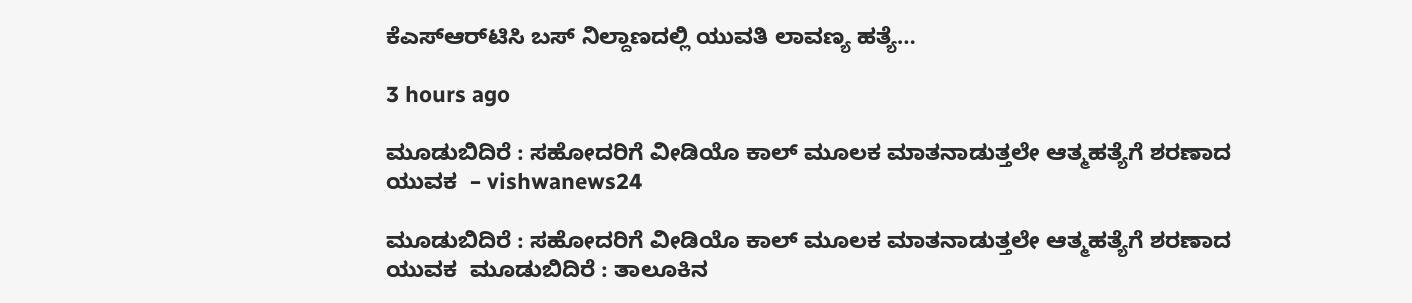ಕೆಎಸ್‌ಆರ್‌ಟಿಸಿ ಬಸ್ ನಿಲ್ದಾಣದಲ್ಲಿ ಯುವತಿ ಲಾವಣ್ಯ ಹತ್ಯೆ…

3 hours ago

ಮೂಡುಬಿದಿರೆ : ಸಹೋದರಿಗೆ ವೀಡಿಯೊ ಕಾಲ್ ಮೂಲಕ ಮಾತನಾಡುತ್ತಲೇ ಆತ್ಮಹತ್ಯೆಗೆ ಶರಣಾದ ಯುವಕ  – vishwanews24

ಮೂಡುಬಿದಿರೆ : ಸಹೋದರಿಗೆ ವೀಡಿಯೊ ಕಾಲ್ ಮೂಲಕ ಮಾತನಾಡುತ್ತಲೇ ಆತ್ಮಹತ್ಯೆಗೆ ಶರಣಾದ ಯುವಕ  ಮೂಡುಬಿದಿರೆ : ತಾಲೂಕಿನ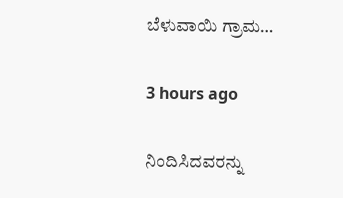ಬೆಳುವಾಯಿ ಗ್ರಾಮ…

3 hours ago

ನಿಂದಿಸಿದವರನ್ನು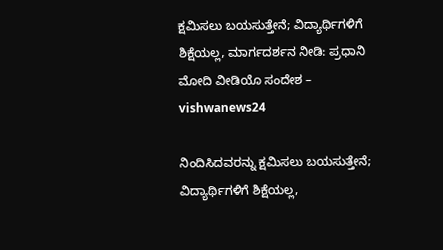ಕ್ಷಮಿಸಲು ಬಯಸುತ್ತೇನೆ; ವಿದ್ಯಾರ್ಥಿಗಳಿಗೆ ಶಿಕ್ಷೆಯಲ್ಲ, ಮಾರ್ಗದರ್ಶನ ನೀಡಿ: ಪ್ರಧಾನಿ ಮೋದಿ ವೀಡಿಯೊ ಸಂದೇಶ – vishwanews24

ನಿಂದಿಸಿದವರನ್ನು ಕ್ಷಮಿಸಲು ಬಯಸುತ್ತೇನೆ; ವಿದ್ಯಾರ್ಥಿಗಳಿಗೆ ಶಿಕ್ಷೆಯಲ್ಲ,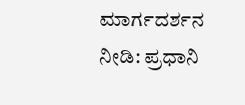ಮಾರ್ಗದರ್ಶನ ನೀಡಿ: ಪ್ರಧಾನಿ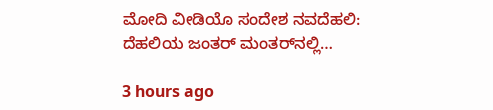ಮೋದಿ ವೀಡಿಯೊ ಸಂದೇಶ ನವದೆಹಲಿ: ದೆಹಲಿಯ ಜಂತರ್ ಮಂತರ್‌ನಲ್ಲಿ…

3 hours ago